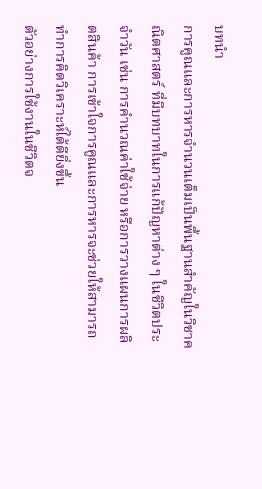บทนำ
การคูณและการหารจำนวนเต็มเป็นพื้นฐานสำคัญในวิชาคณิตศาสตร์ ที่มีบทบาทในการแก้ปัญหาต่าง ๆ ในชีวิตประจำวัน เช่น การคำนวณค่าใช้จ่าย หรือการวางแผนการผลิตสินค้า การเข้าใจการคูณและการหารจะช่วยให้สามารถทำการคิดวิเคราะห์ได้ดียิ่งขึ้น
ตัวอย่างการใช้งานในชีวิตจ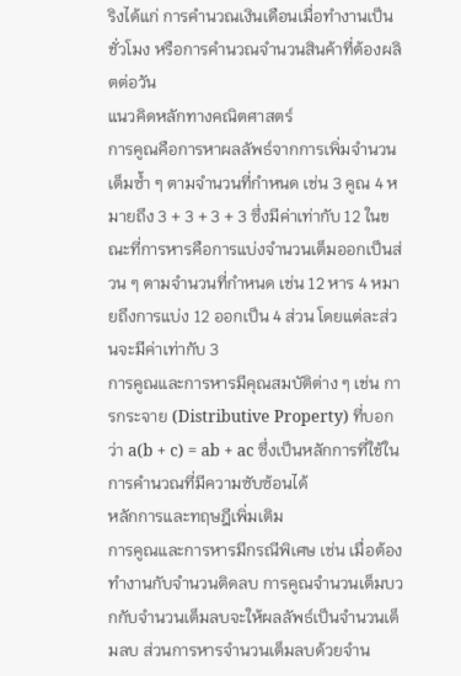ริงได้แก่ การคำนวณเงินเดือนเมื่อทำงานเป็นชั่วโมง หรือการคำนวณจำนวนสินค้าที่ต้องผลิตต่อวัน
แนวคิดหลักทางคณิตศาสตร์
การคูณคือการหาผลลัพธ์จากการเพิ่มจำนวนเต็มซ้ำ ๆ ตามจำนวนที่กำหนด เช่น 3 คูณ 4 หมายถึง 3 + 3 + 3 + 3 ซึ่งมีค่าเท่ากับ 12 ในขณะที่การหารคือการแบ่งจำนวนเต็มออกเป็นส่วน ๆ ตามจำนวนที่กำหนด เช่น 12 หาร 4 หมายถึงการแบ่ง 12 ออกเป็น 4 ส่วน โดยแต่ละส่วนจะมีค่าเท่ากับ 3
การคูณและการหารมีคุณสมบัติต่าง ๆ เช่น การกระจาย (Distributive Property) ที่บอกว่า a(b + c) = ab + ac ซึ่งเป็นหลักการที่ใช้ในการคำนวณที่มีความซับซ้อนได้
หลักการและทฤษฎีเพิ่มเติม
การคูณและการหารมีกรณีพิเศษ เช่น เมื่อต้องทำงานกับจำนวนติดลบ การคูณจำนวนเต็มบวกกับจำนวนเต็มลบจะให้ผลลัพธ์เป็นจำนวนเต็มลบ ส่วนการหารจำนวนเต็มลบด้วยจำน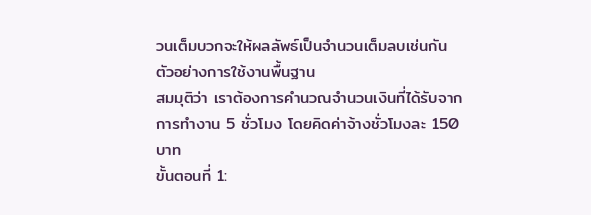วนเต็มบวกจะให้ผลลัพธ์เป็นจำนวนเต็มลบเช่นกัน
ตัวอย่างการใช้งานพื้นฐาน
สมมุติว่า เราต้องการคำนวณจำนวนเงินที่ได้รับจากการทำงาน 5 ชั่วโมง โดยคิดค่าจ้างชั่วโมงละ 150 บาท
ขั้นตอนที่ 1: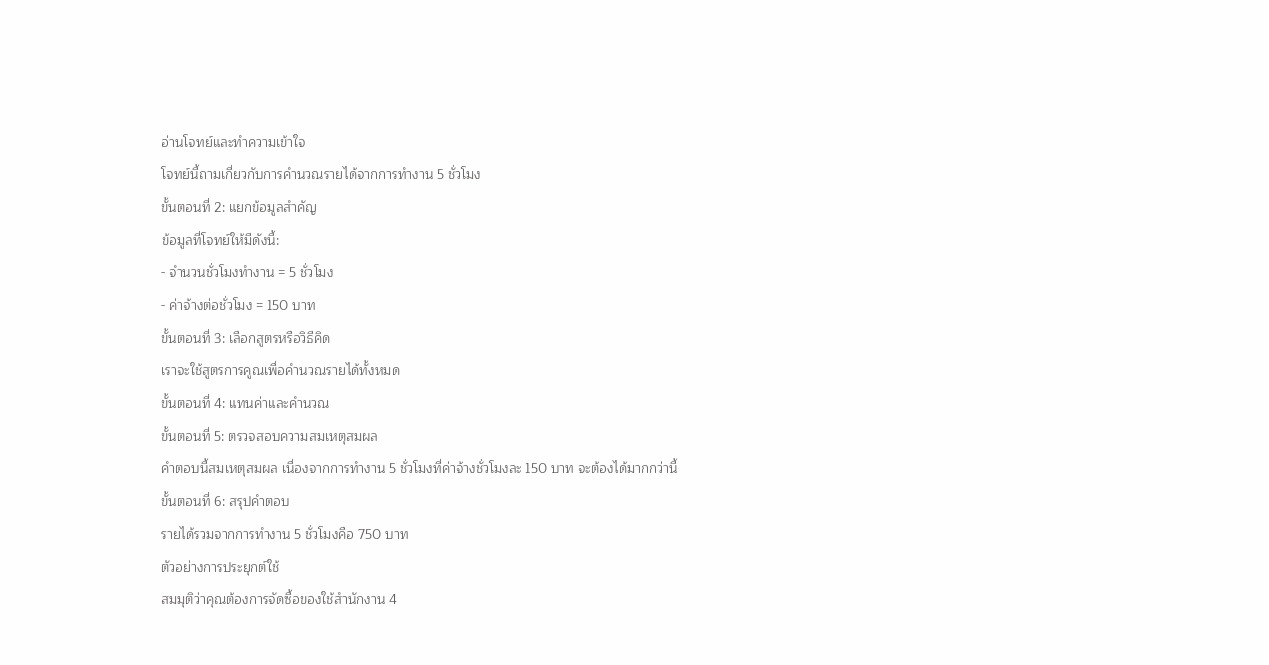อ่านโจทย์และทำความเข้าใจ
โจทย์นี้ถามเกี่ยวกับการคำนวณรายได้จากการทำงาน 5 ชั่วโมง
ขั้นตอนที่ 2: แยกข้อมูลสำคัญ
ข้อมูลที่โจทย์ให้มีดังนี้:
- จำนวนชั่วโมงทำงาน = 5 ชั่วโมง
- ค่าจ้างต่อชั่วโมง = 150 บาท
ขั้นตอนที่ 3: เลือกสูตรหรือวิธีคิด
เราจะใช้สูตรการคูณเพื่อคำนวณรายได้ทั้งหมด
ขั้นตอนที่ 4: แทนค่าและคำนวณ
ขั้นตอนที่ 5: ตรวจสอบความสมเหตุสมผล
คำตอบนี้สมเหตุสมผล เนื่องจากการทำงาน 5 ชั่วโมงที่ค่าจ้างชั่วโมงละ 150 บาท จะต้องได้มากกว่านี้
ขั้นตอนที่ 6: สรุปคำตอบ
รายได้รวมจากการทำงาน 5 ชั่วโมงคือ 750 บาท
ตัวอย่างการประยุกต์ใช้
สมมุติว่าคุณต้องการจัดซื้อของใช้สำนักงาน 4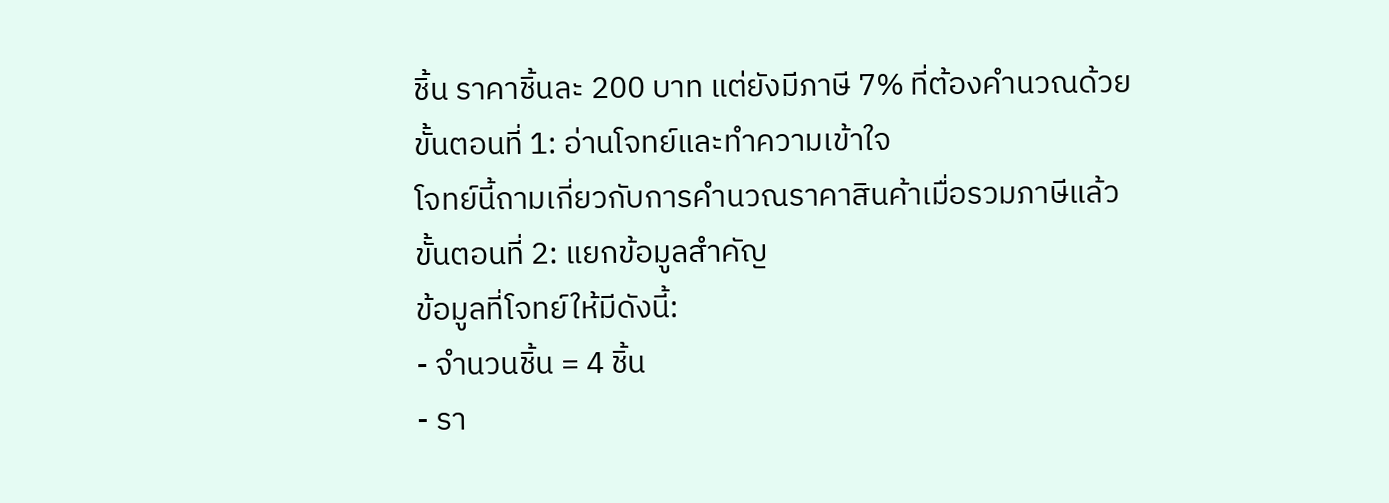ชิ้น ราคาชิ้นละ 200 บาท แต่ยังมีภาษี 7% ที่ต้องคำนวณด้วย
ขั้นตอนที่ 1: อ่านโจทย์และทำความเข้าใจ
โจทย์นี้ถามเกี่ยวกับการคำนวณราคาสินค้าเมื่อรวมภาษีแล้ว
ขั้นตอนที่ 2: แยกข้อมูลสำคัญ
ข้อมูลที่โจทย์ให้มีดังนี้:
- จำนวนชิ้น = 4 ชิ้น
- รา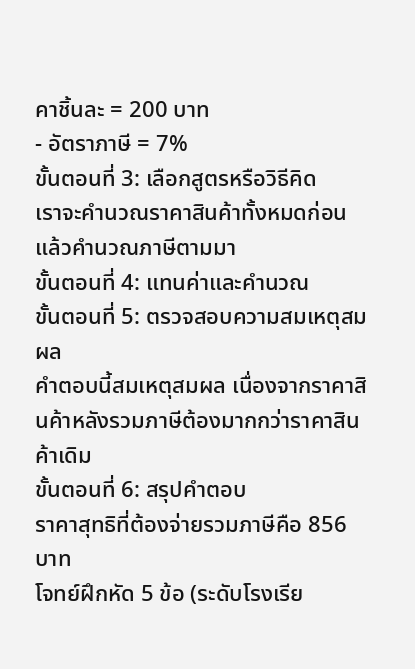คาชิ้นละ = 200 บาท
- อัตราภาษี = 7%
ขั้นตอนที่ 3: เลือกสูตรหรือวิธีคิด
เราจะคำนวณราคาสินค้าทั้งหมดก่อน แล้วคำนวณภาษีตามมา
ขั้นตอนที่ 4: แทนค่าและคำนวณ
ขั้นตอนที่ 5: ตรวจสอบความสมเหตุสมผล
คำตอบนี้สมเหตุสมผล เนื่องจากราคาสินค้าหลังรวมภาษีต้องมากกว่าราคาสินค้าเดิม
ขั้นตอนที่ 6: สรุปคำตอบ
ราคาสุทธิที่ต้องจ่ายรวมภาษีคือ 856 บาท
โจทย์ฝึกหัด 5 ข้อ (ระดับโรงเรีย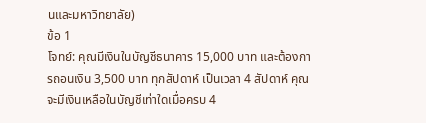นและมหาวิทยาลัย)
ข้อ 1
โจทย์: คุณมีเงินในบัญชีธนาคาร 15,000 บาท และต้องการถอนเงิน 3,500 บาท ทุกสัปดาห์ เป็นเวลา 4 สัปดาห์ คุณจะมีเงินเหลือในบัญชีเท่าใดเมื่อครบ 4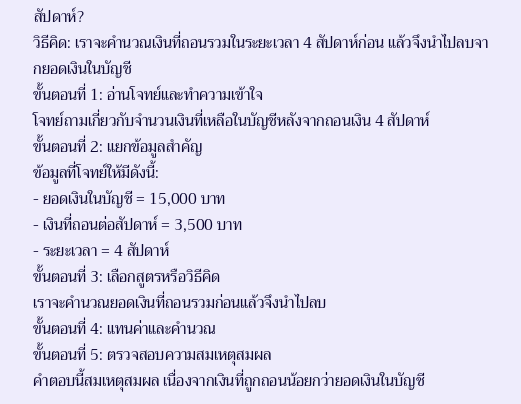สัปดาห์?
วิธีคิด: เราจะคำนวณเงินที่ถอนรวมในระยะเวลา 4 สัปดาห์ก่อน แล้วจึงนำไปลบจากยอดเงินในบัญชี
ขั้นตอนที่ 1: อ่านโจทย์และทำความเข้าใจ
โจทย์ถามเกี่ยวกับจำนวนเงินที่เหลือในบัญชีหลังจากถอนเงิน 4 สัปดาห์
ขั้นตอนที่ 2: แยกข้อมูลสำคัญ
ข้อมูลที่โจทย์ให้มีดังนี้:
- ยอดเงินในบัญชี = 15,000 บาท
- เงินที่ถอนต่อสัปดาห์ = 3,500 บาท
- ระยะเวลา = 4 สัปดาห์
ขั้นตอนที่ 3: เลือกสูตรหรือวิธีคิด
เราจะคำนวณยอดเงินที่ถอนรวมก่อนแล้วจึงนำไปลบ
ขั้นตอนที่ 4: แทนค่าและคำนวณ
ขั้นตอนที่ 5: ตรวจสอบความสมเหตุสมผล
คำตอบนี้สมเหตุสมผล เนื่องจากเงินที่ถูกถอนน้อยกว่ายอดเงินในบัญชี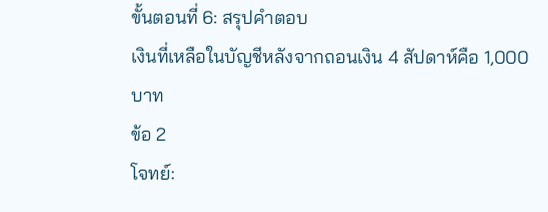ขั้นตอนที่ 6: สรุปคำตอบ
เงินที่เหลือในบัญชีหลังจากถอนเงิน 4 สัปดาห์คือ 1,000 บาท
ข้อ 2
โจทย์: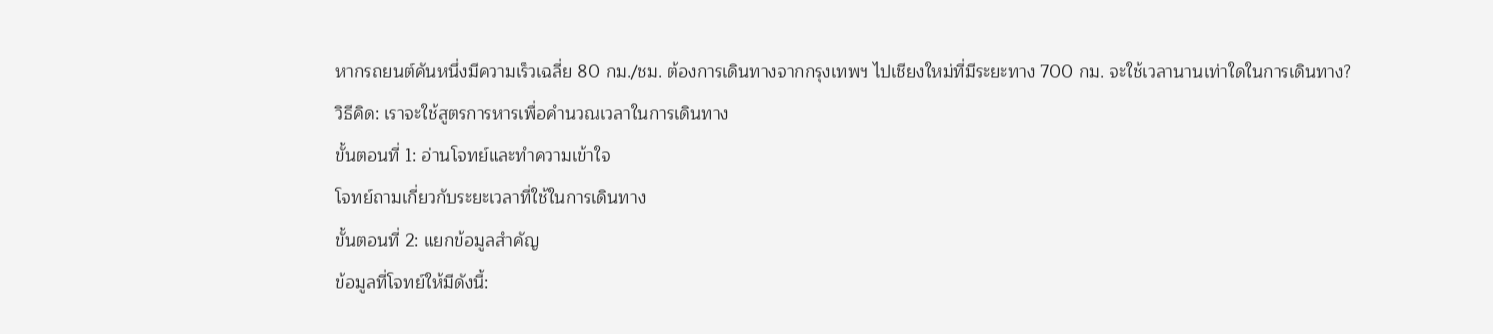หากรถยนต์คันหนึ่งมีความเร็วเฉลี่ย 80 กม./ชม. ต้องการเดินทางจากกรุงเทพฯ ไปเชียงใหม่ที่มีระยะทาง 700 กม. จะใช้เวลานานเท่าใดในการเดินทาง?
วิธีคิด: เราจะใช้สูตรการหารเพื่อคำนวณเวลาในการเดินทาง
ขั้นตอนที่ 1: อ่านโจทย์และทำความเข้าใจ
โจทย์ถามเกี่ยวกับระยะเวลาที่ใช้ในการเดินทาง
ขั้นตอนที่ 2: แยกข้อมูลสำคัญ
ข้อมูลที่โจทย์ให้มีดังนี้: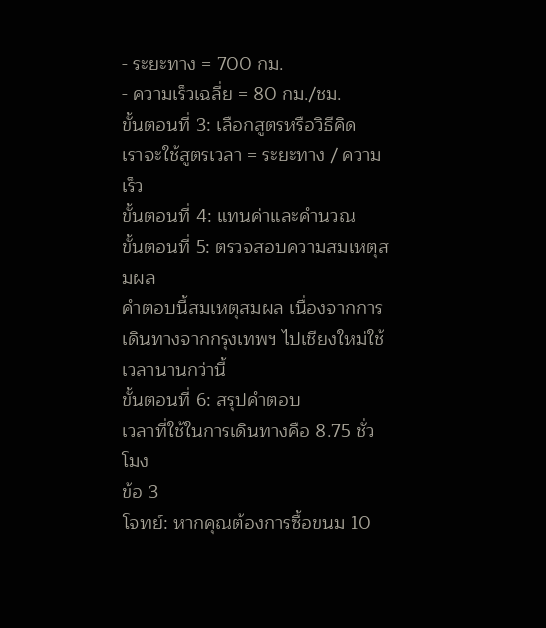- ระยะทาง = 700 กม.
- ความเร็วเฉลี่ย = 80 กม./ชม.
ขั้นตอนที่ 3: เลือกสูตรหรือวิธีคิด
เราจะใช้สูตรเวลา = ระยะทาง / ความเร็ว
ขั้นตอนที่ 4: แทนค่าและคำนวณ
ขั้นตอนที่ 5: ตรวจสอบความสมเหตุสมผล
คำตอบนี้สมเหตุสมผล เนื่องจากการเดินทางจากกรุงเทพฯ ไปเชียงใหม่ใช้เวลานานกว่านี้
ขั้นตอนที่ 6: สรุปคำตอบ
เวลาที่ใช้ในการเดินทางคือ 8.75 ชั่วโมง
ข้อ 3
โจทย์: หากคุณต้องการซื้อขนม 10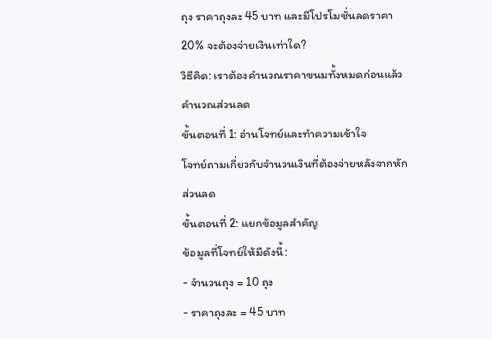ถุง ราคาถุงละ 45 บาท และมีโปรโมชั่นลดราคา 20% จะต้องจ่ายเงินเท่าใด?
วิธีคิด: เราต้องคำนวณราคาขนมทั้งหมดก่อนแล้วคำนวณส่วนลด
ขั้นตอนที่ 1: อ่านโจทย์และทำความเข้าใจ
โจทย์ถามเกี่ยวกับจำนวนเงินที่ต้องจ่ายหลังจากหักส่วนลด
ขั้นตอนที่ 2: แยกข้อมูลสำคัญ
ข้อมูลที่โจทย์ให้มีดังนี้:
- จำนวนถุง = 10 ถุง
- ราคาถุงละ = 45 บาท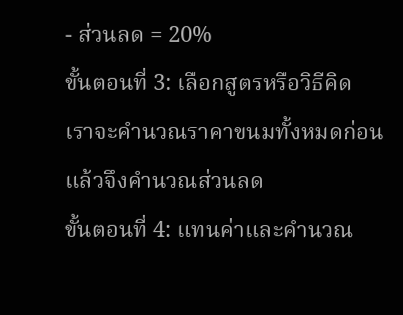- ส่วนลด = 20%
ขั้นตอนที่ 3: เลือกสูตรหรือวิธีคิด
เราจะคำนวณราคาขนมทั้งหมดก่อนแล้วจึงคำนวณส่วนลด
ขั้นตอนที่ 4: แทนค่าและคำนวณ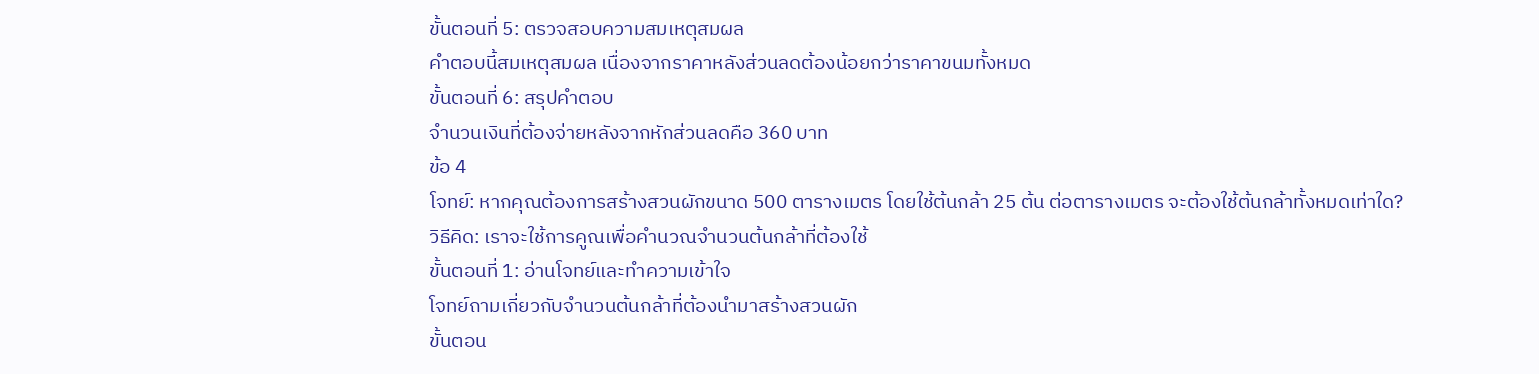ขั้นตอนที่ 5: ตรวจสอบความสมเหตุสมผล
คำตอบนี้สมเหตุสมผล เนื่องจากราคาหลังส่วนลดต้องน้อยกว่าราคาขนมทั้งหมด
ขั้นตอนที่ 6: สรุปคำตอบ
จำนวนเงินที่ต้องจ่ายหลังจากหักส่วนลดคือ 360 บาท
ข้อ 4
โจทย์: หากคุณต้องการสร้างสวนผักขนาด 500 ตารางเมตร โดยใช้ต้นกล้า 25 ต้น ต่อตารางเมตร จะต้องใช้ต้นกล้าทั้งหมดเท่าใด?
วิธีคิด: เราจะใช้การคูณเพื่อคำนวณจำนวนต้นกล้าที่ต้องใช้
ขั้นตอนที่ 1: อ่านโจทย์และทำความเข้าใจ
โจทย์ถามเกี่ยวกับจำนวนต้นกล้าที่ต้องนำมาสร้างสวนผัก
ขั้นตอน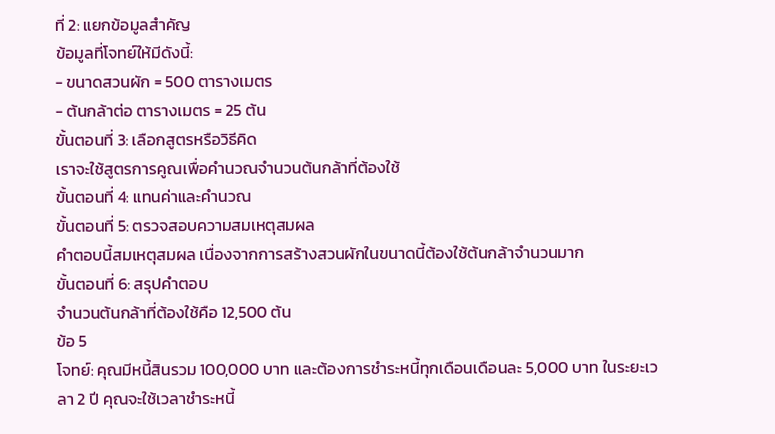ที่ 2: แยกข้อมูลสำคัญ
ข้อมูลที่โจทย์ให้มีดังนี้:
- ขนาดสวนผัก = 500 ตารางเมตร
- ต้นกล้าต่อ ตารางเมตร = 25 ต้น
ขั้นตอนที่ 3: เลือกสูตรหรือวิธีคิด
เราจะใช้สูตรการคูณเพื่อคำนวณจำนวนต้นกล้าที่ต้องใช้
ขั้นตอนที่ 4: แทนค่าและคำนวณ
ขั้นตอนที่ 5: ตรวจสอบความสมเหตุสมผล
คำตอบนี้สมเหตุสมผล เนื่องจากการสร้างสวนผักในขนาดนี้ต้องใช้ต้นกล้าจำนวนมาก
ขั้นตอนที่ 6: สรุปคำตอบ
จำนวนต้นกล้าที่ต้องใช้คือ 12,500 ต้น
ข้อ 5
โจทย์: คุณมีหนี้สินรวม 100,000 บาท และต้องการชำระหนี้ทุกเดือนเดือนละ 5,000 บาท ในระยะเวลา 2 ปี คุณจะใช้เวลาชำระหนี้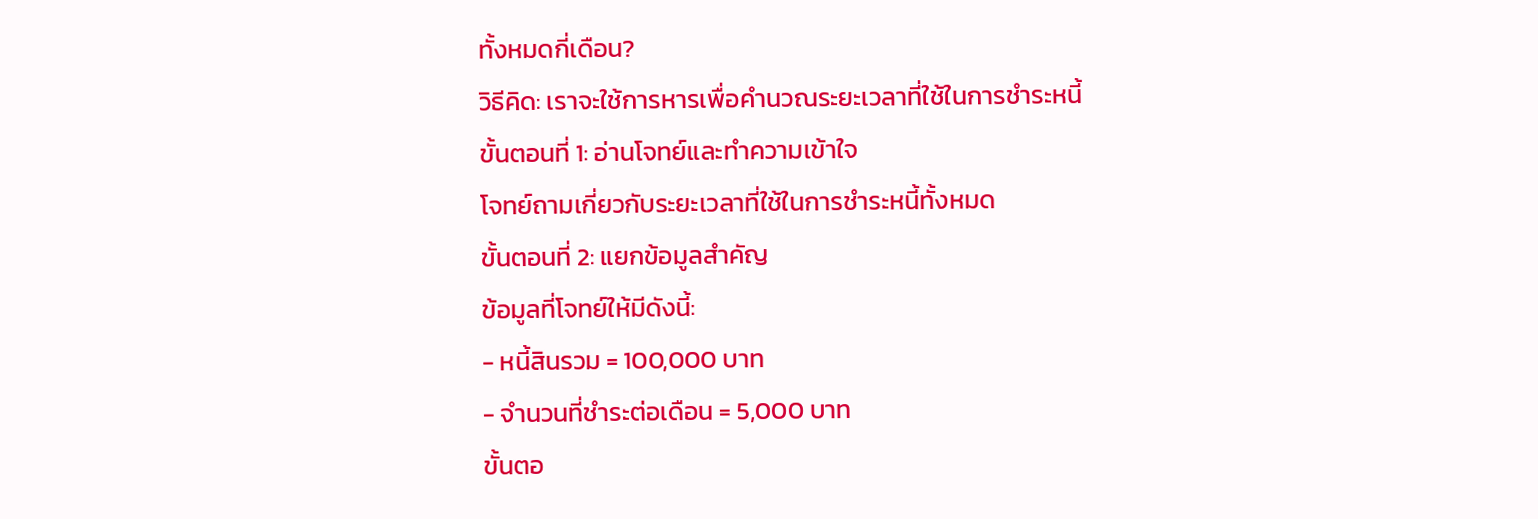ทั้งหมดกี่เดือน?
วิธีคิด: เราจะใช้การหารเพื่อคำนวณระยะเวลาที่ใช้ในการชำระหนี้
ขั้นตอนที่ 1: อ่านโจทย์และทำความเข้าใจ
โจทย์ถามเกี่ยวกับระยะเวลาที่ใช้ในการชำระหนี้ทั้งหมด
ขั้นตอนที่ 2: แยกข้อมูลสำคัญ
ข้อมูลที่โจทย์ให้มีดังนี้:
- หนี้สินรวม = 100,000 บาท
- จำนวนที่ชำระต่อเดือน = 5,000 บาท
ขั้นตอ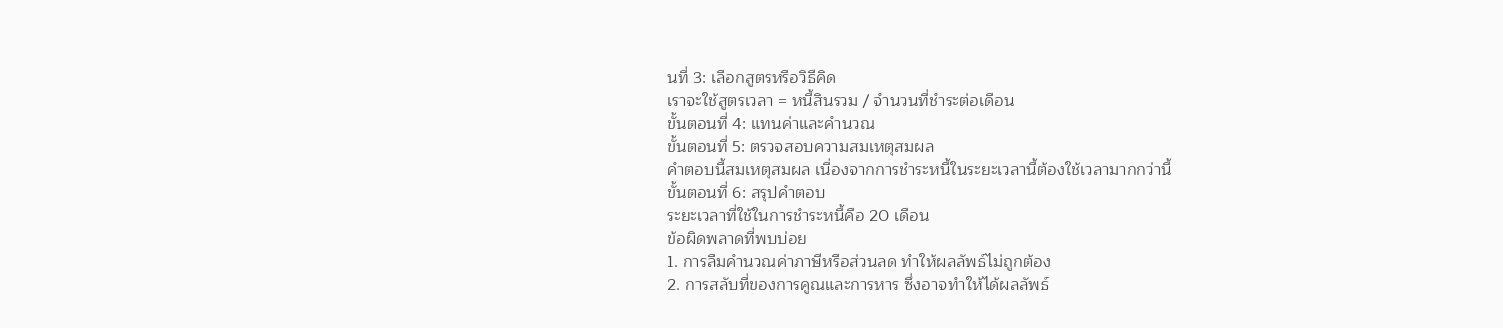นที่ 3: เลือกสูตรหรือวิธีคิด
เราจะใช้สูตรเวลา = หนี้สินรวม / จำนวนที่ชำระต่อเดือน
ขั้นตอนที่ 4: แทนค่าและคำนวณ
ขั้นตอนที่ 5: ตรวจสอบความสมเหตุสมผล
คำตอบนี้สมเหตุสมผล เนื่องจากการชำระหนี้ในระยะเวลานี้ต้องใช้เวลามากกว่านี้
ขั้นตอนที่ 6: สรุปคำตอบ
ระยะเวลาที่ใช้ในการชำระหนี้คือ 20 เดือน
ข้อผิดพลาดที่พบบ่อย
1. การลืมคำนวณค่าภาษีหรือส่วนลด ทำให้ผลลัพธ์ไม่ถูกต้อง
2. การสลับที่ของการคูณและการหาร ซึ่งอาจทำให้ได้ผลลัพธ์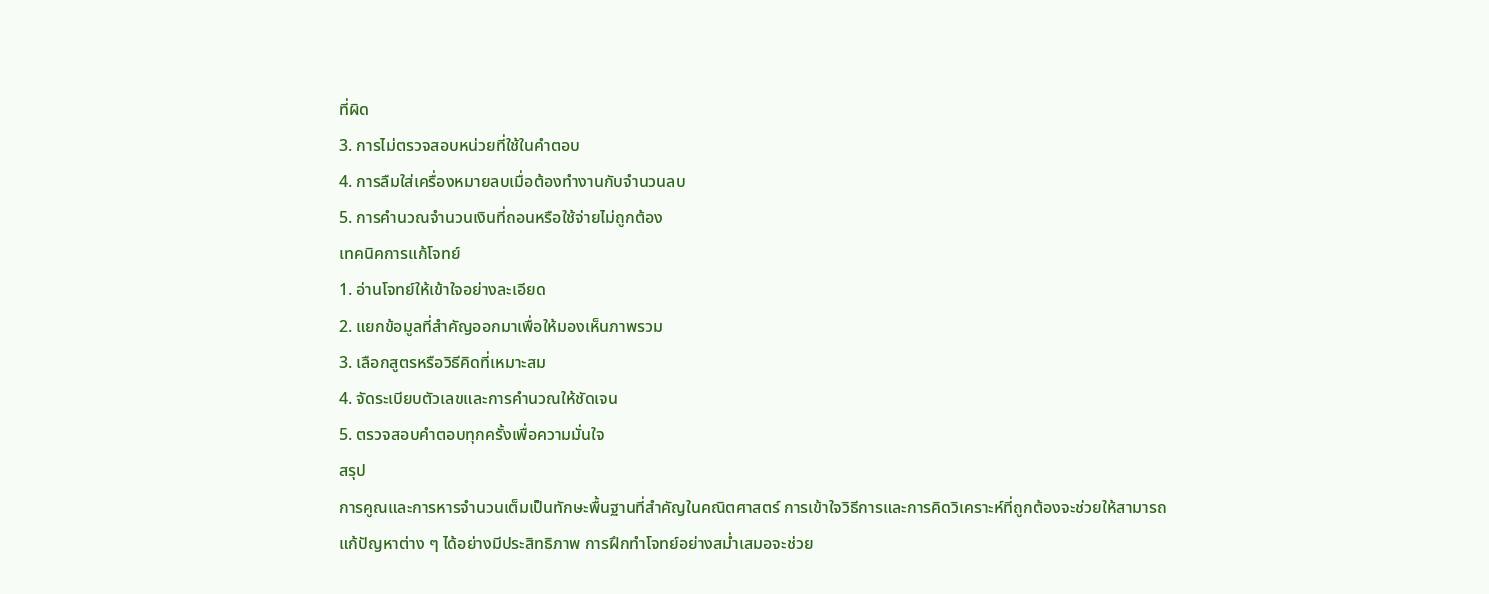ที่ผิด
3. การไม่ตรวจสอบหน่วยที่ใช้ในคำตอบ
4. การลืมใส่เครื่องหมายลบเมื่อต้องทำงานกับจำนวนลบ
5. การคำนวณจำนวนเงินที่ถอนหรือใช้จ่ายไม่ถูกต้อง
เทคนิคการแก้โจทย์
1. อ่านโจทย์ให้เข้าใจอย่างละเอียด
2. แยกข้อมูลที่สำคัญออกมาเพื่อให้มองเห็นภาพรวม
3. เลือกสูตรหรือวิธีคิดที่เหมาะสม
4. จัดระเบียบตัวเลขและการคำนวณให้ชัดเจน
5. ตรวจสอบคำตอบทุกครั้งเพื่อความมั่นใจ
สรุป
การคูณและการหารจำนวนเต็มเป็นทักษะพื้นฐานที่สำคัญในคณิตศาสตร์ การเข้าใจวิธีการและการคิดวิเคราะห์ที่ถูกต้องจะช่วยให้สามารถแก้ปัญหาต่าง ๆ ได้อย่างมีประสิทธิภาพ การฝึกทำโจทย์อย่างสม่ำเสมอจะช่วย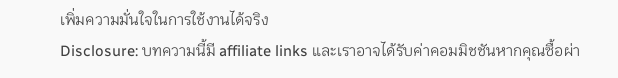เพิ่มความมั่นใจในการใช้งานได้จริง
Disclosure: บทความนี้มี affiliate links และเราอาจได้รับค่าคอมมิชชันหากคุณซื้อผ่า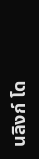นลิงก์ โด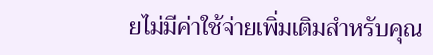ยไม่มีค่าใช้จ่ายเพิ่มเติมสำหรับคุณ